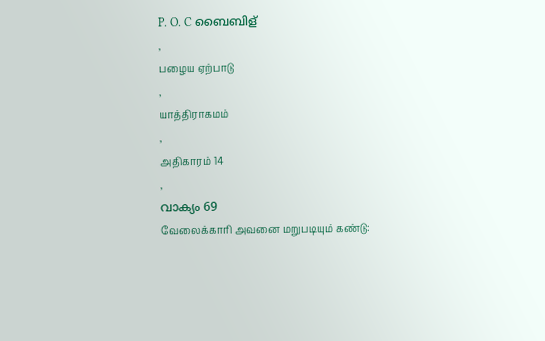P. O. C ബൈബിള്
,
பழைய ஏற்பாடு
,
யாத்திராகமம்
,
அதிகாரம் 14
,
വാക്യം 69
வேலைக்காரி அவனை மறுபடியும் கண்டு: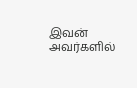இவன் அவர்களில்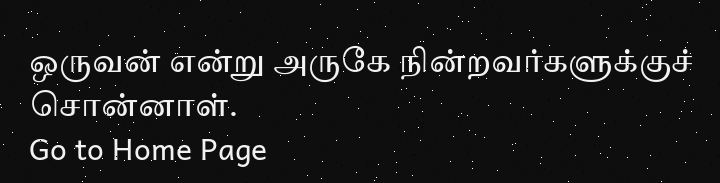ஒருவன் என்று அருகே நின்றவர்களுக்குச் சொன்னாள்.
Go to Home Page